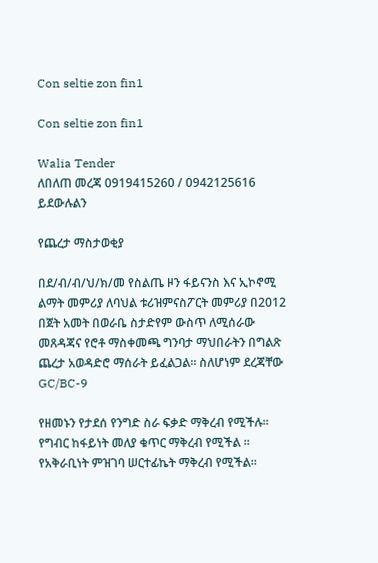Con seltie zon fin1

Con seltie zon fin1

Walia Tender
ለበለጠ መረጃ 0919415260 / 0942125616 ይደውሉልን

የጨረታ ማስታወቂያ

በደ/ብ/ብ/ህ/ክ/መ የስልጤ ዞን ፋይናንስ እና ኢኮኖሚ ልማት መምሪያ ለባህል ቱሪዝምናስፖርት መምሪያ በ2012 በጀት አመት በወራቤ ስታድየም ውስጥ ለሚሰራው መጸዳጃና የሮቶ ማስቀመጫ ግንባታ ማህበራትን በግልጽ ጨረታ አወዳድሮ ማሰራት ይፈልጋል፡፡ ስለሆነም ደረጃቸው GC/BC-9

የዘመኑን የታደሰ የንግድ ስራ ፍቃድ ማቅረብ የሚችሉ።
የግብር ከፋይነት መለያ ቁጥር ማቅረብ የሚችል ።
የአቅራቢነት ምዝገባ ሠርተፊኬት ማቅረብ የሚችል።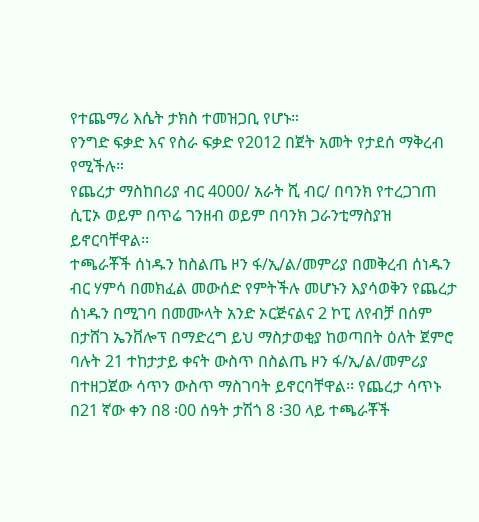የተጨማሪ እሴት ታክስ ተመዝጋቢ የሆኑ።
የንግድ ፍቃድ እና የስራ ፍቃድ የ2012 በጀት አመት የታደሰ ማቅረብ የሚችሉ።
የጨረታ ማስከበሪያ ብር 4000/ አራት ሺ ብር/ በባንክ የተረጋገጠ ሲፒኦ ወይም በጥሬ ገንዘብ ወይም በባንክ ጋራንቲማስያዝ ይኖርባቸዋል፡፡
ተጫራቾች ሰነዱን ከስልጤ ዞን ፋ/ኢ/ል/መምሪያ በመቅረብ ሰነዱን ብር ሃምሳ በመክፈል መውሰድ የምትችሉ መሆኑን እያሳወቅን የጨረታ ሰነዱን በሚገባ በመሙላት አንድ ኦርጅናልና 2 ኮፒ ለየብቻ በሰም በታሸገ ኤንቨሎፕ በማድረግ ይህ ማስታወቂያ ከወጣበት ዕለት ጀምሮ ባሉት 21 ተከታታይ ቀናት ውስጥ በስልጤ ዞን ፋ/ኢ/ል/መምሪያ በተዘጋጀው ሳጥን ውስጥ ማስገባት ይኖርባቸዋል፡፡ የጨረታ ሳጥኑ በ21 ኛው ቀን በ8 ፡00 ሰዓት ታሽጎ 8 ፡30 ላይ ተጫራቾች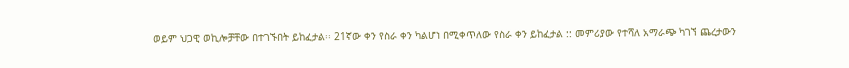ወይም ህጋዊ ወኪሎቻቸው በተገኙበት ይከፈታል፡፡ 21ኛው ቀን የስራ ቀን ካልሆነ በሚቀጥለው የስራ ቀን ይከፈታል :: መምሪያው የተሻለ አማራጭ ካገኘ ጨረታውን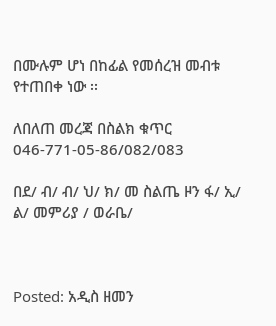በሙሉም ሆነ በከፊል የመሰረዝ መብቱ የተጠበቀ ነው ፡፡

ለበለጠ መረጃ በስልክ ቁጥር 046-771-05-86/082/083

በደ/ ብ/ ብ/ ህ/ ክ/ መ ስልጤ ዞን ፋ/ ኢ/ ል/ መምሪያ / ወራቤ/



Posted: አዲስ ዘመን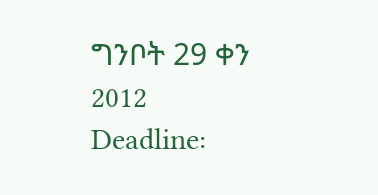ግንቦት 29 ቀን 2012
Deadline: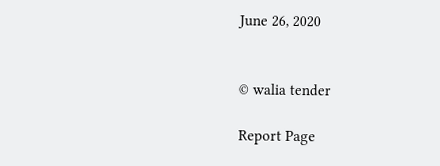June 26, 2020


© walia tender

Report Page